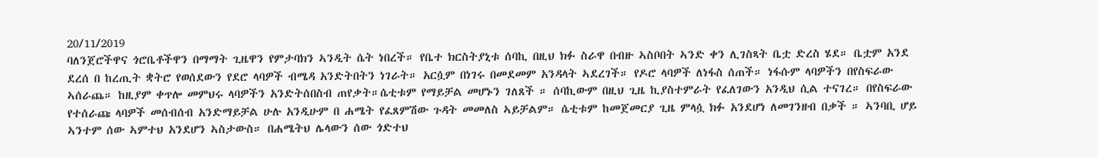20/11/2019
ባለንጀሮችዋና ጎሮቤቶችዋን በማማት ጊዜዋን የምታባክን ኣንዲት ሴት ነበረች። የቤተ ክርስትያኒቱ ሰባኪ በዚህ ክፉ ስራዋ በብዙ ኣስቦበት ኣንድ ቀን ሊገስጻት ቤቷ ድረስ ሄደ። ቤቷም አንደ ደረሰ በ ከረጢት ቋትሮ የወሰደውን የደሮ ላባዎች ብሜዳ አንድትበትን ነገራት። አርሷም በነገሩ በመደመም አንዳላት ኣደረገች። የዶሮ ላባዎች ለነፋስ ሰጠች። ነፋሱም ላባዎችን በየስፍራው ኣሰራጨ። ከዚያም ቀጥሎ መምህሩ ላባዎችን አንድትሰበስብ ጠየቃት።ሴቲቱም የማይቻል መሆኑን ገለጸች ። ሰባኪውም በዚህ ጊዜ ኪያስተምራት የፈለገውን አንዲህ ሲል ተናገረ። በየስፍራው የተሰራጩ ላባዎች መሰብሰብ አንድማይቻል ሁሉ አንዲሁም በ ሐሜት የፈጸምሽው ጉዳት መመለስ ኣይቻልም። ሴቲቱም ከመጀመርያ ጊዜ ምላሷ ክፉ አንደሆነ ለመገንዘብ በቃች ። ኣንባቢ ሆይ ኣንተም ሰው ኣምተህ አንደሆን ኣስታውስ። በሐሜትህ ሌላውን ሰው ጎድተህ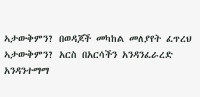ኣታውቅምን? በወዳጆች መካከል መለያየት ፈጥረህ ኣታውቅምን? አርስ በአርሳችን አንዳንፈራረድ አንዳንተማማ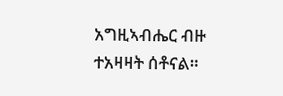አግዚኣብሔር ብዙ ተአዛዛት ሰቶናል።